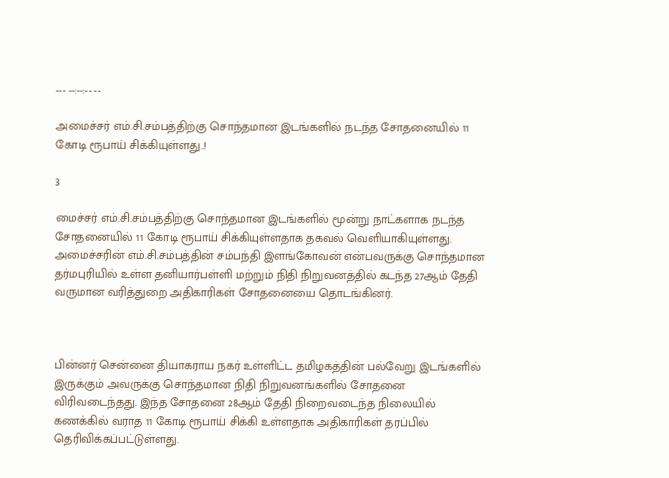--- --:--:-- --

அமைச்சர் எம்.சி.சம்பத்திற்கு சொந்தமான இடங்களில் நடந்த சோதனையில் 11 கோடி ரூபாய் சிக்கியுள்ளது..!

3

மைச்சர் எம்.சி.சம்பத்திற்கு சொந்தமான இடங்களில் மூன்று நாட்களாக நடந்த சோதனையில் 11 கோடி ரூபாய் சிக்கியுள்ளதாக தகவல் வெளியாகியுள்ளது. அமைச்சரின் எம்.சி.சம்பத்தின் சம்பந்தி இளங்கோவன் என்பவருக்கு சொந்தமான தர்மபுரியில் உள்ள தனியார்பள்ளி மற்றும் நிதி நிறுவனத்தில் கடந்த 27ஆம் தேதி வருமான வரித்துறை அதிகாரிகள் சோதனையை தொடங்கினர்.



பின்னர் சென்னை தியாகராய நகர் உள்ளிட்ட தமிழகத்தின் பல்வேறு இடங்களில் இருக்கும் அவருக்கு சொந்தமான நிதி நிறுவனங்களில் சோதனை விரிவடைந்தது. இந்த சோதனை 28ஆம் தேதி நிறைவடைந்த நிலையில் கணக்கில் வராத 11 கோடி ரூபாய் சிக்கி உள்ளதாக அதிகாரிகள் தரப்பில் தெரிவிக்கப்பட்டுள்ளது.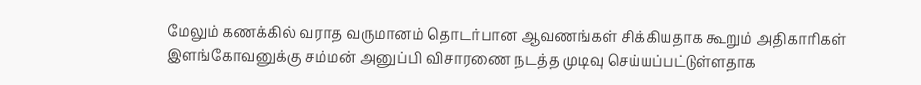மேலும் கணக்கில் வராத வருமானம் தொடர்பான ஆவணங்கள் சிக்கியதாக கூறும் அதிகாரிகள் இளங்கோவனுக்கு சம்மன் அனுப்பி விசாரணை நடத்த முடிவு செய்யப்பட்டுள்ளதாக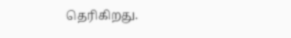தெரிகிறது.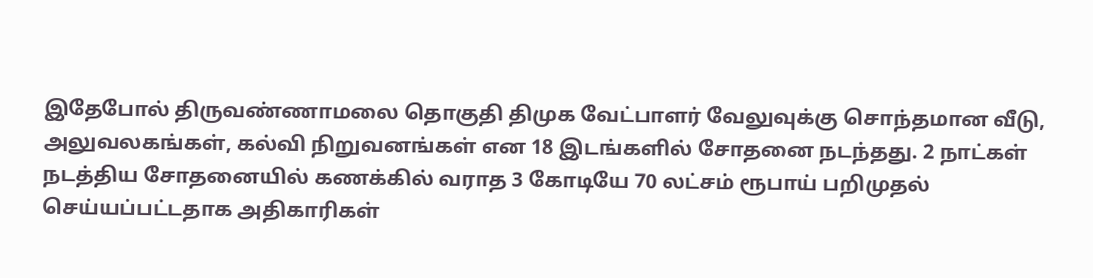இதேபோல் திருவண்ணாமலை தொகுதி திமுக வேட்பாளர் வேலுவுக்கு சொந்தமான வீடு, அலுவலகங்கள், கல்வி நிறுவனங்கள் என 18 இடங்களில் சோதனை நடந்தது. 2 நாட்கள் நடத்திய சோதனையில் கணக்கில் வராத 3 கோடியே 70 லட்சம் ரூபாய் பறிமுதல் செய்யப்பட்டதாக அதிகாரிகள்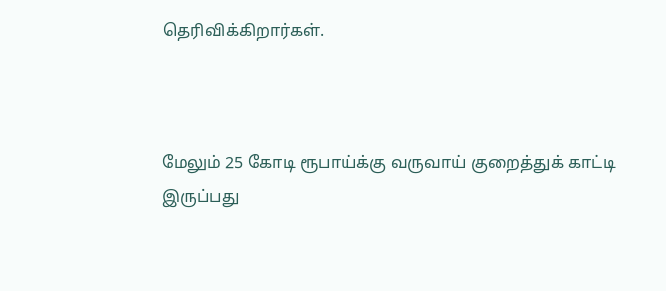தெரிவிக்கிறார்கள்.



மேலும் 25 கோடி ரூபாய்க்கு வருவாய் குறைத்துக் காட்டி இருப்பது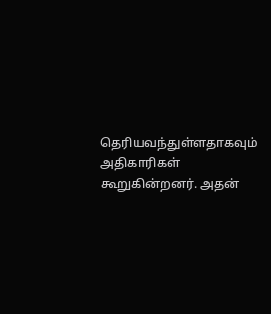தெரியவந்துள்ளதாகவும் அதிகாரிகள் கூறுகின்றனர். அதன்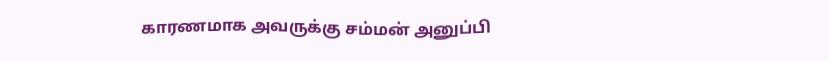காரணமாக அவருக்கு சம்மன் அனுப்பி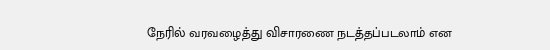நேரில் வரவழைத்து விசாரணை நடத்தப்படலாம் என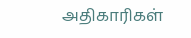அதிகாரிகள்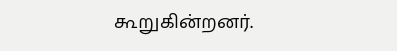கூறுகின்றனர்.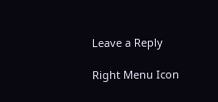Leave a Reply

Right Menu Icon